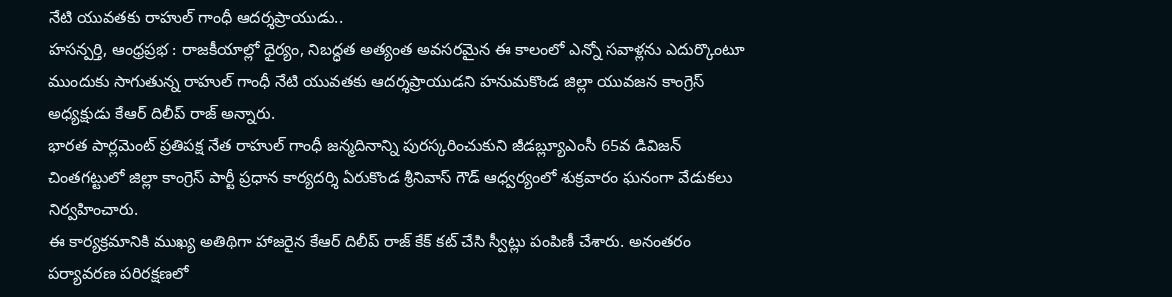నేటి యువతకు రాహుల్ గాంధీ ఆదర్శప్రాయుడు..
హసన్పర్తి, ఆంధ్రప్రభ : రాజకీయాల్లో ధైర్యం, నిబద్ధత అత్యంత అవసరమైన ఈ కాలంలో ఎన్నో సవాళ్లను ఎదుర్కొంటూ ముందుకు సాగుతున్న రాహుల్ గాంధీ నేటి యువతకు ఆదర్శప్రాయుడని హనుమకొండ జిల్లా యువజన కాంగ్రెస్ అధ్యక్షుడు కేఆర్ దిలీప్ రాజ్ అన్నారు.
భారత పార్లమెంట్ ప్రతిపక్ష నేత రాహుల్ గాంధీ జన్మదినాన్ని పురస్కరించుకుని జీడబ్ల్యూఎంసీ 65వ డివిజన్ చింతగట్టులో జిల్లా కాంగ్రెస్ పార్టీ ప్రధాన కార్యదర్శి ఏరుకొండ శ్రీనివాస్ గౌడ్ ఆధ్వర్యంలో శుక్రవారం ఘనంగా వేడుకలు నిర్వహించారు.
ఈ కార్యక్రమానికి ముఖ్య అతిథిగా హాజరైన కేఆర్ దిలీప్ రాజ్ కేక్ కట్ చేసి స్వీట్లు పంపిణీ చేశారు. అనంతరం పర్యావరణ పరిరక్షణలో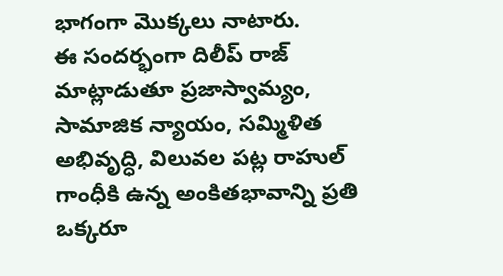భాగంగా మొక్కలు నాటారు.
ఈ సందర్భంగా దిలీప్ రాజ్ మాట్లాడుతూ ప్రజాస్వామ్యం, సామాజిక న్యాయం, సమ్మిళిత అభివృద్ధి, విలువల పట్ల రాహుల్ గాంధీకి ఉన్న అంకితభావాన్ని ప్రతి ఒక్కరూ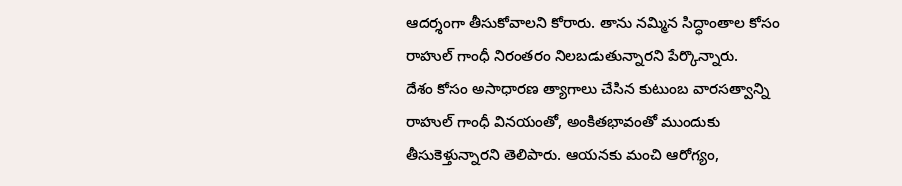ఆదర్శంగా తీసుకోవాలని కోరారు. తాను నమ్మిన సిద్ధాంతాల కోసం రాహుల్ గాంధీ నిరంతరం నిలబడుతున్నారని పేర్కొన్నారు.
దేశం కోసం అసాధారణ త్యాగాలు చేసిన కుటుంబ వారసత్వాన్ని రాహుల్ గాంధీ వినయంతో, అంకితభావంతో ముందుకు తీసుకెళ్తున్నారని తెలిపారు. ఆయనకు మంచి ఆరోగ్యం,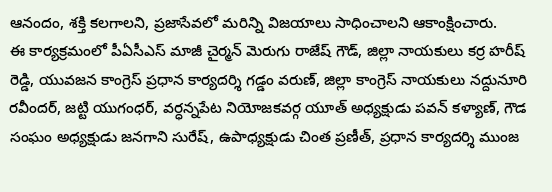ఆనందం, శక్తి కలగాలని, ప్రజాసేవలో మరిన్ని విజయాలు సాధించాలని ఆకాంక్షించారు.
ఈ కార్యక్రమంలో పీఏసీఎస్ మాజీ చైర్మన్ మెరుగు రాజేష్ గౌడ్, జిల్లా నాయకులు కర్ర హరీష్ రెడ్డి, యువజన కాంగ్రెస్ ప్రధాన కార్యదర్శి గడ్డం వరుణ్, జిల్లా కాంగ్రెస్ నాయకులు నద్దునూరి రవీందర్, జట్టి యుగంధర్, వర్ధన్నపేట నియోజకవర్గ యూత్ అధ్యక్షుడు పవన్ కళ్యాణ్, గౌడ సంఘం అధ్యక్షుడు జనగాని సురేష్, ఉపాధ్యక్షుడు చింత ప్రణీత్, ప్రధాన కార్యదర్శి ముంజ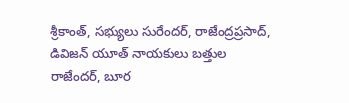శ్రీకాంత్, సభ్యులు సురేందర్, రాజేంద్రప్రసాద్, డివిజన్ యూత్ నాయకులు బత్తుల రాజేందర్, బూర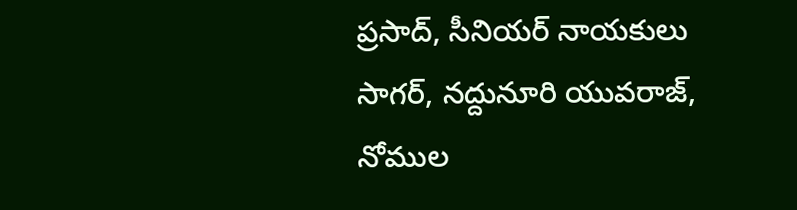ప్రసాద్, సీనియర్ నాయకులు సాగర్, నద్దునూరి యువరాజ్, నోముల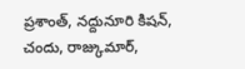ప్రశాంత్, నద్దునూరి కిషన్, చందు, రాజ్కుమార్,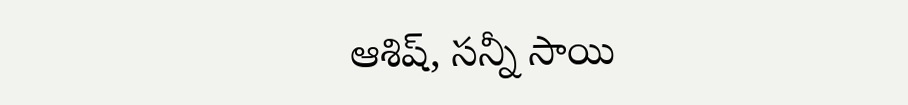ఆశిష్, సన్నీ సాయి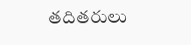తదితరులు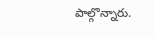పాల్గొన్నారు.